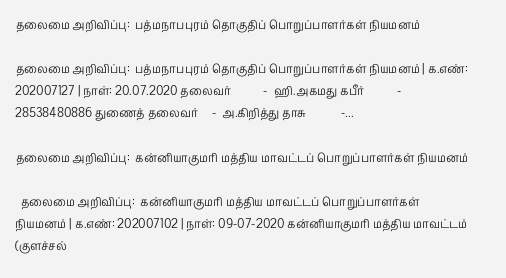தலைமை அறிவிப்பு:  பத்மநாபபுரம் தொகுதிப் பொறுப்பாளர்கள் நியமனம்

தலைமை அறிவிப்பு:  பத்மநாபபுரம் தொகுதிப் பொறுப்பாளர்கள் நியமனம் | க.எண்: 202007127 | நாள்: 20.07.2020 தலைவர்            -  ஹி.அகமது கபீர்            - 28538480886 துணைத் தலைவர்     -  அ.கிறித்து தாசு             -...

தலைமை அறிவிப்பு:  கன்னியாகுமரி மத்திய மாவட்டப் பொறுப்பாளர்கள் நியமனம்

  தலைமை அறிவிப்பு:  கன்னியாகுமரி மத்திய மாவட்டப் பொறுப்பாளர்கள் நியமனம் | க.எண்: 202007102 | நாள்: 09-07-2020 கன்னியாகுமரி மத்திய மாவட்டம் (குளச்சல்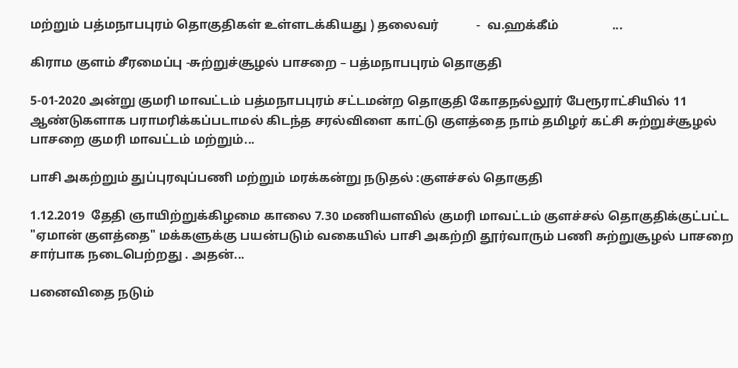மற்றும் பத்மநாபபுரம் தொகுதிகள் உள்ளடக்கியது ) தலைவர்            -  வ.ஹக்கீம்                 ...

கிராம குளம் சீரமைப்பு -சுற்றுச்சூழல் பாசறை – பத்மநாபபுரம் தொகுதி

5-01-2020 அன்று குமரி மாவட்டம் பத்மநாபபுரம் சட்டமன்ற தொகுதி கோதநல்லூர் பேரூராட்சியில் 11 ஆண்டுகளாக பராமரிக்கப்படாமல் கிடந்த சரல்விளை காட்டு குளத்தை நாம் தமிழர் கட்சி சுற்றுச்சூழல் பாசறை குமரி மாவட்டம் மற்றும்...

பாசி அகற்றும் துப்புரவுப்பணி மற்றும் மரக்கன்று நடுதல் :குளச்சல் தொகுதி

1.12.2019  தேதி ஞாயிற்றுக்கிழமை காலை 7.30 மணியளவில் குமரி மாவட்டம் குளச்சல் தொகுதிக்குட்பட்ட "ஏமான் குளத்தை" மக்களுக்கு பயன்படும் வகையில் பாசி அகற்றி தூர்வாரும் பணி சுற்றுசூழல் பாசறை சார்பாக நடைபெற்றது . அதன்...

பனைவிதை நடும்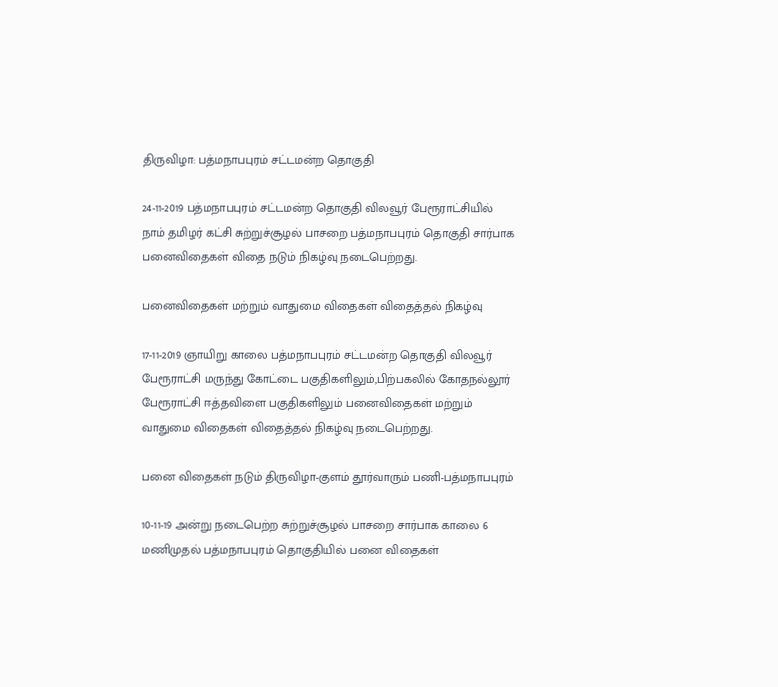திருவிழா: பத்மநாபபுரம் சட்டமன்ற தொகுதி

24-11-2019 பத்மநாபபுரம் சட்டமன்ற தொகுதி விலவூர் பேரூராட்சியில் நாம் தமிழர் கட்சி சுற்றுச்சூழல் பாசறை பத்மநாபபுரம் தொகுதி சார்பாக பனைவிதைகள் விதை நடும் நிகழ்வு நடைபெற்றது.

பனைவிதைகள் மற்றும் வாதுமை விதைகள் விதைத்தல் நிகழ்வு

17-11-2019 ஞாயிறு காலை பத்மநாபபுரம் சட்டமன்ற தொகுதி விலவூர் பேரூராட்சி மருந்து கோட்டை பகுதிகளிலும்,பிற்பகலில் கோதநல்லூர் பேரூராட்சி ஈத்தவிளை பகுதிகளிலும் பனைவிதைகள் மற்றும் வாதுமை விதைகள் விதைத்தல் நிகழ்வு நடைபெற்றது.

பனை விதைகள் நடும் திருவிழா-குளம் தூர்வாரும் பணி-பத்மநாபபுரம்

10-11-19 அன்று நடைபெற்ற சுற்றுச்சூழல் பாசறை சார்பாக காலை 6 மணிமுதல் பத்மநாபபுரம் தொகுதியில் பனை விதைகள்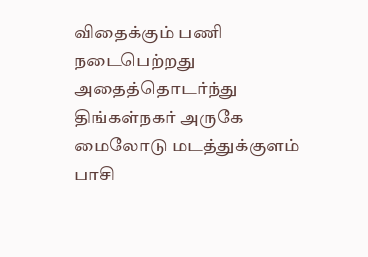விதைக்கும் பணி நடைபெற்றது அதைத்தொடர்ந்து திங்கள்நகர் அருகே மைலோடு மடத்துக்குளம் பாசி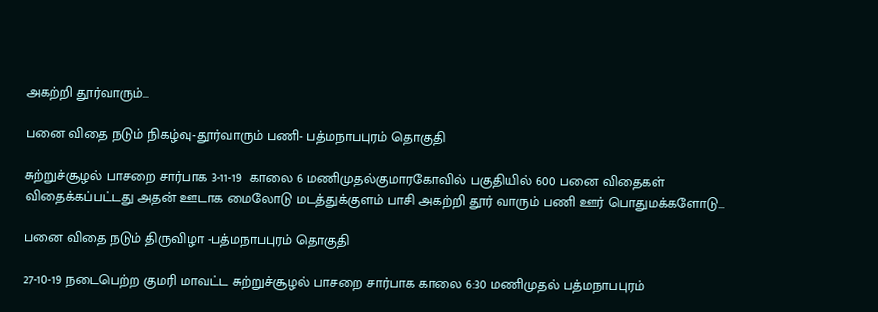அகற்றி தூர்வாரும்...

பனை விதை நடும் நிகழ்வு-தூர்வாரும் பணி- பத்மநாபபுரம் தொகுதி

சுற்றுச்சூழல் பாசறை சார்பாக 3-11-19  காலை 6 மணிமுதல்குமாரகோவில் பகுதியில் 600 பனை விதைகள் விதைக்கப்பட்டது அதன் ஊடாக மைலோடு மடத்துக்குளம் பாசி அகற்றி தூர் வாரும் பணி ஊர் பொதுமக்களோடு...

பனை விதை நடும் திருவிழா -பத்மநாபபுரம் தொகுதி

27-10-19 நடைபெற்ற குமரி மாவட்ட சுற்றுச்சூழல் பாசறை சார்பாக காலை 6:30 மணிமுதல் பத்மநாபபுரம்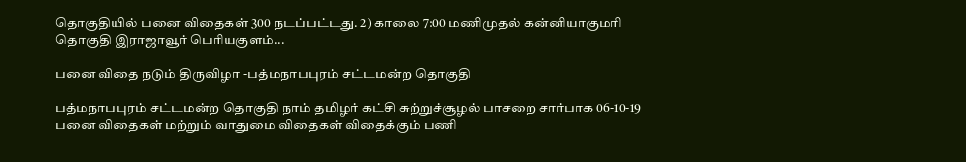தொகுதியில் பனை விதைகள் 300 நடப்பட்டது. 2) காலை 7:00 மணிமுதல் கன்னியாகுமரி தொகுதி இராஜாவூர் பெரியகுளம்...

பனை விதை நடும் திருவிழா -பத்மநாபபுரம் சட்டமன்ற தொகுதி

பத்மநாபபுரம் சட்டமன்ற தொகுதி நாம் தமிழர் கட்சி சுற்றுச்சூழல் பாசறை சார்பாக 06-10-19 பனை விதைகள் மற்றும் வாதுமை விதைகள் விதைக்கும் பணி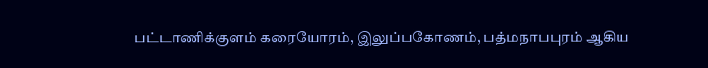பட்டாணிக்குளம் கரையோரம், இலுப்பகோணம், பத்மநாபபுரம் ஆகிய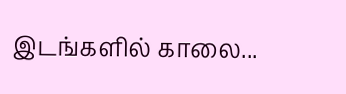இடங்களில் காலை...